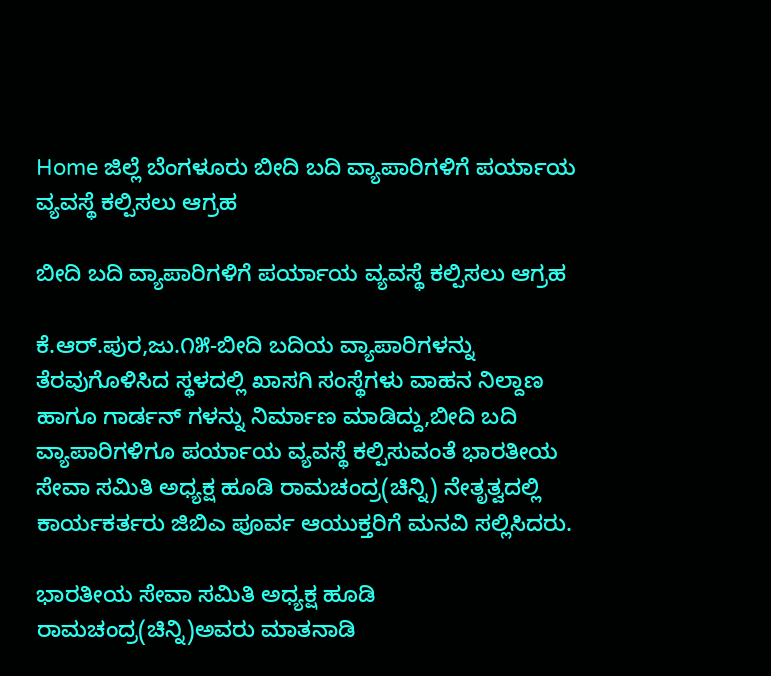Home ಜಿಲ್ಲೆ ಬೆಂಗಳೂರು ಬೀದಿ ಬದಿ ವ್ಯಾಪಾರಿಗಳಿಗೆ ಪರ್ಯಾಯ ವ್ಯವಸ್ಥೆ ಕಲ್ಪಿಸಲು ಆಗ್ರಹ

ಬೀದಿ ಬದಿ ವ್ಯಾಪಾರಿಗಳಿಗೆ ಪರ್ಯಾಯ ವ್ಯವಸ್ಥೆ ಕಲ್ಪಿಸಲು ಆಗ್ರಹ

ಕೆ.ಆರ್.ಪುರ,ಜು.೧೫-ಬೀದಿ ಬದಿಯ ವ್ಯಾಪಾರಿಗಳನ್ನು ತೆರವುಗೊಳಿಸಿದ ಸ್ಥಳದಲ್ಲಿ ಖಾಸಗಿ ಸಂಸ್ಥೆಗಳು ವಾಹನ ನಿಲ್ದಾಣ ಹಾಗೂ ಗಾರ್ಡನ್ ಗಳನ್ನು ನಿರ್ಮಾಣ ಮಾಡಿದ್ದು,ಬೀದಿ ಬದಿ ವ್ಯಾಪಾರಿಗಳಿಗೂ ಪರ್ಯಾಯ ವ್ಯವಸ್ಥೆ ಕಲ್ಪಿಸುವಂತೆ ಭಾರತೀಯ ಸೇವಾ ಸಮಿತಿ ಅಧ್ಯಕ್ಷ ಹೂಡಿ ರಾಮಚಂದ್ರ(ಚಿನ್ನಿ) ನೇತೃತ್ವದಲ್ಲಿ ಕಾರ್ಯಕರ್ತರು ಜಿಬಿಎ ಪೂರ್ವ ಆಯುಕ್ತರಿಗೆ ಮನವಿ ಸಲ್ಲಿಸಿದರು.

ಭಾರತೀಯ ಸೇವಾ ಸಮಿತಿ ಅಧ್ಯಕ್ಷ ಹೂಡಿ ರಾಮಚಂದ್ರ(ಚಿನ್ನಿ)ಅವರು ಮಾತನಾಡಿ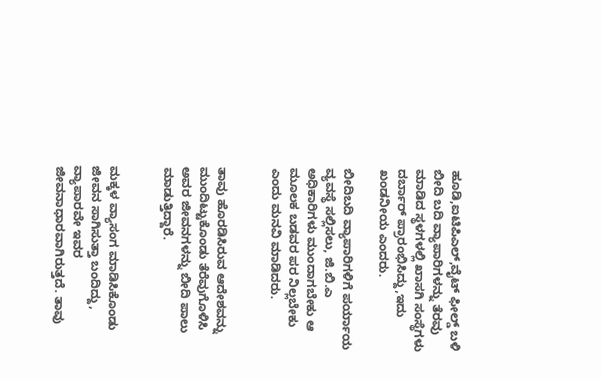ಹೂಡಿ,ಐಟಿಪಿಎಲ್,ವೈಟ್ ಫೀಲ್ಡ್ ಬಳಿ
ಬೀದಿ ಬದಿ ವ್ಯಾಪಾರಿಗಳನ್ನು ತೆರವು ಮಾಡಿದ ಸ್ಥಳಗಳಲ್ಲಿ ಖಾಸಗಿ ಸಂಸ್ಥೆಗಳು ದರ್ಬಾರ್ ಪ್ರಾರಂಭಿಸಿದ್ದು,ಇದು ಖಂಡನೀಯ ಎಂದರು.

ಬೀದಿಬದಿ ವ್ಯಾಪಾರಿಗಳಿಗೆ ಪರ್ಯಾಯ ವ್ಯವಸ್ಥೆ ಸಲ್ಲಿಸಲು, ಜಿ.ಬಿ.ಎ ಅಧಿಕಾರಿಗಳು ಮುಂದಾಗಬೇಕು ಆ ಮೂಲಕ ಬಡವರ ಪರ ನಿಲ್ಲಬೇಕು ಎಂದು ಮನವಿ ಮಾಡಿದರು.


ತಾವು ಹೊರಡಿಸಿರುವ ಆದೇಶವನ್ನು ಮುಂದಿಟ್ಟುಕೊಂಡು ತೆರೆವುಗೊಳಿಸಿ ಅವರ ಜೀವನಗಳನ್ನು ಬೀದಿ ಪಾಲು ಮಾಡುತ್ತಿದ್ದಾರೆ.


ಮಕ್ಕಳ ವ್ಯಾಸಂಗ ಮಾಡಿಸಿಕೊಂಡು ಜೀವನ ಸಾಗಿಸುತ್ತಾ ಬಂದಿದ್ದು, ವ್ಯಾಪಾರವೇ ಇವರ ಜೀವನಾಧಾರವಾಗಿರುತ್ತದೆ. ತಾವು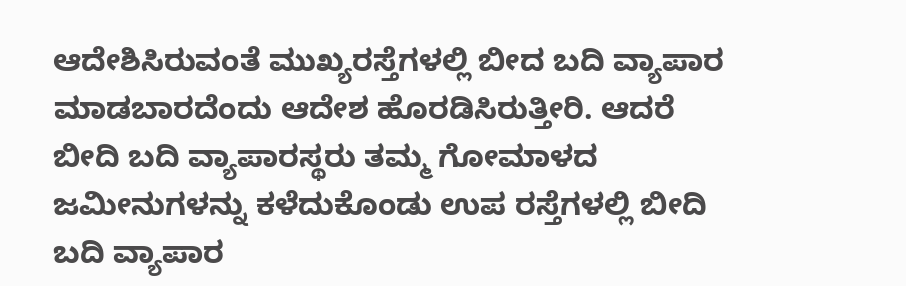ಆದೇಶಿಸಿರುವಂತೆ ಮುಖ್ಯರಸ್ತೆಗಳಲ್ಲಿ ಬೀದ ಬದಿ ವ್ಯಾಪಾರ ಮಾಡಬಾರದೆಂದು ಆದೇಶ ಹೊರಡಿಸಿರುತ್ತೀರಿ. ಆದರೆ ಬೀದಿ ಬದಿ ವ್ಯಾಪಾರಸ್ಥರು ತಮ್ಮ ಗೋಮಾಳದ ಜಮೀನುಗಳನ್ನು ಕಳೆದುಕೊಂಡು ಉಪ ರಸ್ತೆಗಳಲ್ಲಿ ಬೀದಿ ಬದಿ ವ್ಯಾಪಾರ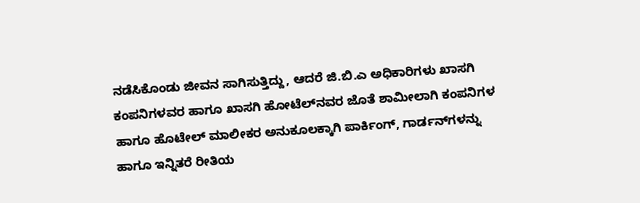ನಡೆಸಿಕೊಂಡು ಜೀವನ ಸಾಗಿಸುತ್ತಿದ್ದು, ಆದರೆ ಜಿ.ಬಿ.ಎ ಅಧಿಕಾರಿಗಳು ಖಾಸಗಿ ಕಂಪನಿಗಳವರ ಹಾಗೂ ಖಾಸಗಿ ಹೋಟೆಲ್‌ನವರ ಜೊತೆ ಶಾಮೀಲಾಗಿ ಕಂಪನಿಗಳ ಹಾಗೂ ಹೊಟೇಲ್ ಮಾಲೀಕರ ಅನುಕೂಲಕ್ಕಾಗಿ ಪಾರ್ಕಿಂಗ್, ಗಾರ್ಡನ್‌ಗಳನ್ನು ಹಾಗೂ ಇನ್ನಿತರೆ ರೀತಿಯ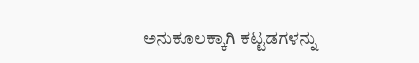ಅನುಕೂಲಕ್ಕಾಗಿ ಕಟ್ಟಡಗಳನ್ನು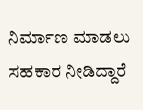ನಿರ್ಮಾಣ ಮಾಡಲು ಸಹಕಾರ ನೀಡಿದ್ದಾರೆ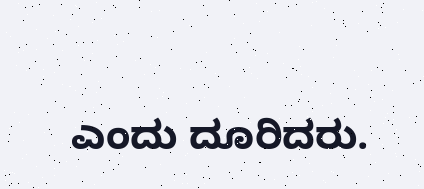ಎಂದು ದೂರಿದರು.